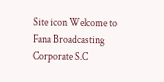Site icon Welcome to Fana Broadcasting Corporate S.C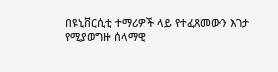በዩኒቨርሲቲ ተማሪዎች ላይ የተፈጸመውን እገታ የሚያወግዙ ሰላማዊ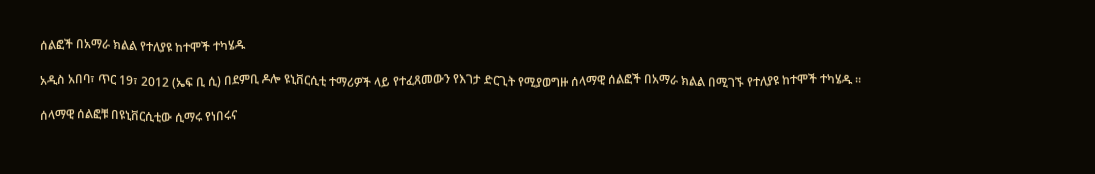ሰልፎች በአማራ ክልል የተለያዩ ከተሞች ተካሄዱ

አዲስ አበባ፣ ጥር 19፣ 2012 (ኤፍ ቢ ሲ) በደምቢ ዶሎ ዩኒቨርሲቲ ተማሪዎች ላይ የተፈጸመውን የእገታ ድርጊት የሚያወግዙ ሰላማዊ ሰልፎች በአማራ ክልል በሚገኙ የተለያዩ ከተሞች ተካሄዱ ።

ሰላማዊ ሰልፎቹ በዩኒቨርሲቲው ሲማሩ የነበሩና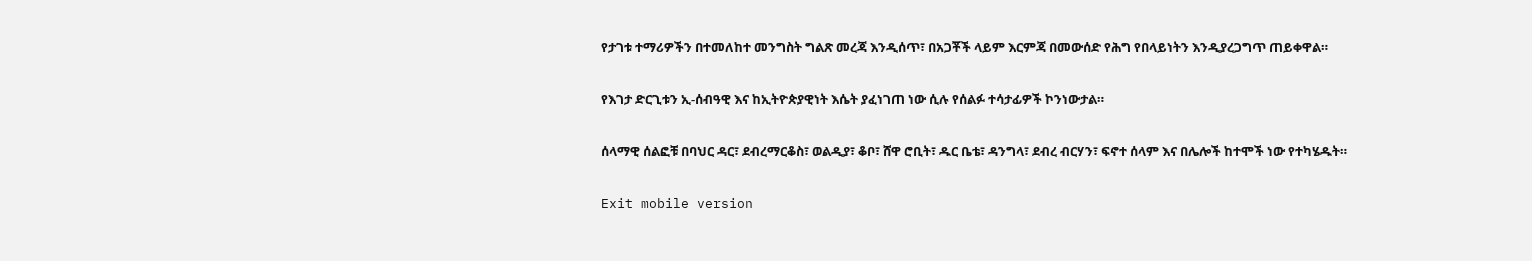የታገቱ ተማሪዎችን በተመለከተ መንግስት ግልጽ መረጃ እንዲሰጥ፣ በአጋቾች ላይም እርምጃ በመውሰድ የሕግ የበላይነትን እንዲያረጋግጥ ጠይቀዋል።

የእገታ ድርጊቱን ኢ-ሰብዓዊ እና ከኢትዮጵያዊነት እሴት ያፈነገጠ ነው ሲሉ የሰልፉ ተሳታፊዎች ኮንነውታል።

ሰላማዊ ሰልፎቹ በባህር ዳር፣ ደብረማርቆስ፣ ወልዲያ፣ ቆቦ፣ ሸዋ ሮቢት፣ ዱር ቤቴ፣ ዳንግላ፣ ደብረ ብርሃን፣ ፍኖተ ሰላም እና በሌሎች ከተሞች ነው የተካሄዱት።

Exit mobile version